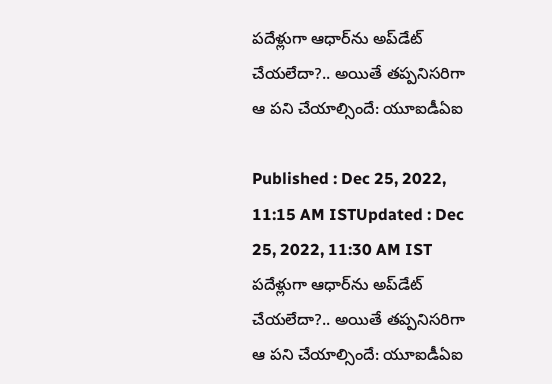పదేళ్లుగా ఆధార్‌ను అప్‌డేట్ చేయలేదా?.. అయితే తప్పనిసరిగా ఆ పని చేయాల్సిందే: యూఐడీఏఐ

Published : Dec 25, 2022, 11:15 AM ISTUpdated : Dec 25, 2022, 11:30 AM IST
పదేళ్లుగా ఆధార్‌ను అప్‌డేట్ చేయలేదా?.. అయితే తప్పనిసరిగా ఆ పని చేయాల్సిందే: యూఐడీఏఐ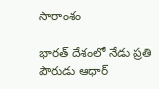సారాంశం

భారత్ దేశంలో నేడు ప్రతి పౌరుడు ఆధార్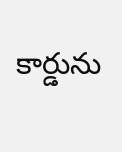కార్డును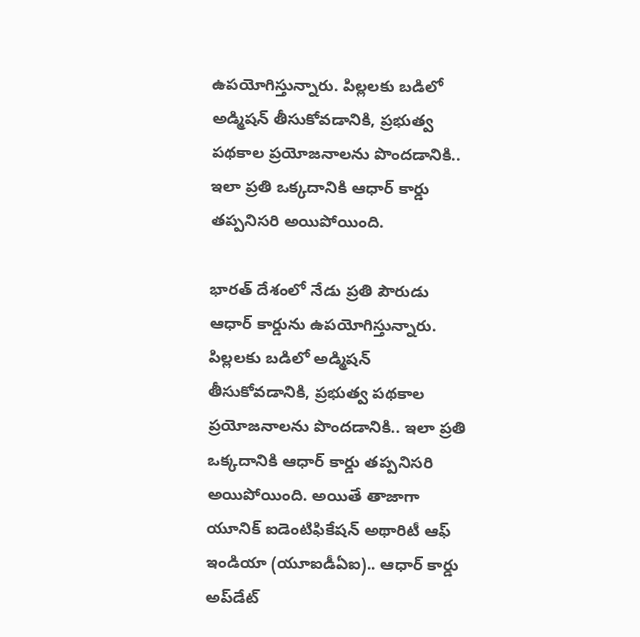ఉపయోగిస్తున్నారు. పిల్లలకు బడిలో అడ్మిషన్ తీసుకోవడానికి, ప్రభుత్వ పథకాల ప్రయోజనాలను పొందడానికి.. ఇలా ప్రతి ఒక్కదానికి ఆధార్ కార్డు తప్పనిసరి అయిపోయింది.

భారత్ దేశంలో నేడు ప్రతి పౌరుడు ఆధార్ కార్డును ఉపయోగిస్తున్నారు. పిల్లలకు బడిలో అడ్మిషన్ తీసుకోవడానికి, ప్రభుత్వ పథకాల ప్రయోజనాలను పొందడానికి.. ఇలా ప్రతి ఒక్కదానికి ఆధార్ కార్డు తప్పనిసరి అయిపోయింది. అయితే తాజాగా యూనిక్ ఐడెంటిఫికేషన్ అథారిటీ ఆఫ్ ఇండియా (యూఐడీఏఐ).. ఆధార్ కార్డు అప్‌డేట్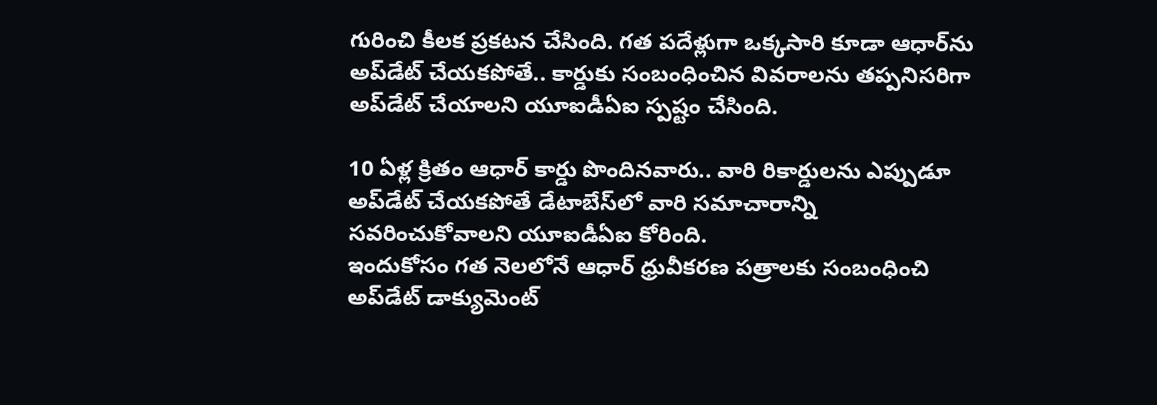గురించి కీలక ప్రకటన చేసింది. గత పదేళ్లుగా ఒక్కసారి కూడా ఆధార్‌ను అప్‌డేట్ చేయకపోతే.. కార్డుకు సంబంధించిన వివరాలను తప్పనిసరిగా అప్‌డేట్ చేయాలని యూఐడీఏఐ స్పష్టం చేసింది.

10 ఏళ్ల క్రితం ఆధార్ కార్డు పొందినవారు.. వారి రికార్డులను ఎప్పుడూ అప్‌డేట్ చేయకపోతే డేటాబేస్‌లో వారి సమాచారాన్ని సవరించుకోవాలని యూఐడీఏఐ కోరింది.
ఇందుకోసం గత నెలలోనే ఆధార్ ధ్రువీకరణ పత్రాలకు సంబంధించి అప్‌డేట్ డాక్యుమెంట్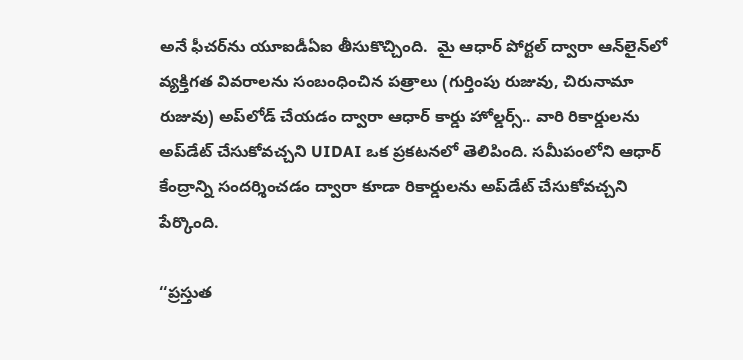అనే ఫీచర్‌ను యూఐడీఏఐ తీసుకొచ్చింది.  మై ఆధార్ పోర్టల్ ద్వారా ఆన్‌లైన్‌లో వ్యక్తిగత వివరాలను సంబంధించిన పత్రాలు (గుర్తింపు రుజువు, చిరునామా రుజువు) అప్‌లోడ్ చేయడం ద్వారా ఆధార్ కార్డు హోల్డర్స్.. వారి రికార్డులను అప్‌డేట్ చేసుకోవచ్చని UIDAI ఒక ప్రకటనలో తెలిపింది. సమీపంలోని ఆధార్ కేంద్రాన్ని సందర్శించడం ద్వారా కూడా రికార్డులను అప్‌డేట్ చేసుకోవచ్చని పేర్కొంది.

‘‘ప్రస్తుత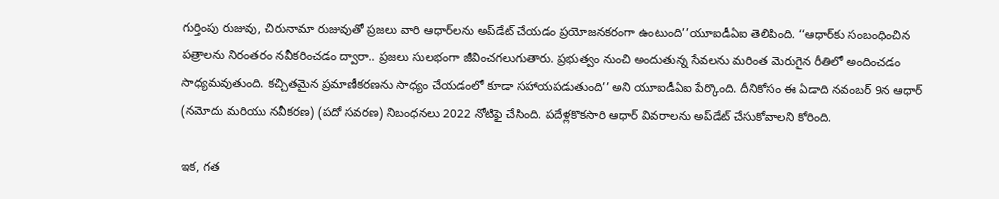గుర్తింపు రుజువు, చిరునామా రుజువుతో ప్రజలు వారి ఆధార్‌లను అప్‌డేట్ చేయడం ప్రయోజనకరంగా ఉంటుంది’’యూఐడీఏఐ తెలిపింది. ‘‘ఆధార్‌కు సంబంధించిన పత్రాలను నిరంతరం నవీకరించడం ద్వారా.. ప్రజలు సులభంగా జీవించగలుగుతారు. ప్రభుత్వం నుంచి అందుతున్న సేవలను మరింత మెరుగైన రీతిలో అందించడం సాధ్యమవుతుంది. కచ్చితమైన ప్రమాణీకరణను సాధ్యం చేయడంలో కూడా సహాయపడుతుంది’’ అని యూఐడీఏఐ పేర్కొంది. దీనికోసం ఈ ఏడాది నవంబర్ 9న ఆధార్ (నమోదు మరియు నవీకరణ) (పదో సవరణ) నిబంధనలు 2022 నోటిఫై చేసింది. పదేళ్లకొకసారి ఆధార్ వివరాలను అప్‌డేట్ చేసుకోవాలని కోరింది.

ఇక, గత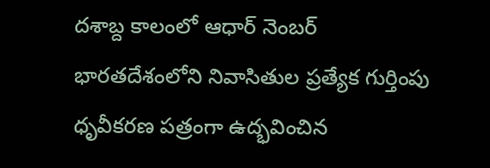దశాబ్ద కాలంలో ఆధార్ నెంబర్ భారతదేశంలోని నివాసితుల ప్రత్యేక గుర్తింపు ధృవీకరణ పత్రంగా ఉద్భవించిన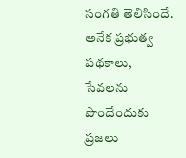సంగతి తెలిసిందే. అనేక ప్రభుత్వ పథకాలు, సేవలను పొందేందుకు ప్రజలు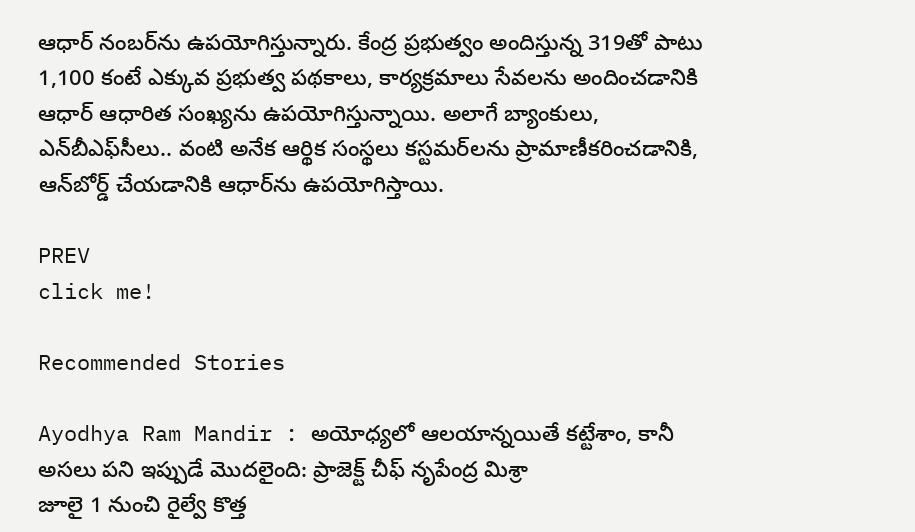ఆధార్ నంబర్‌ను ఉపయోగిస్తున్నారు. కేంద్ర ప్రభుత్వం అందిస్తున్న 319తో పాటు 1,100 కంటే ఎక్కువ ప్రభుత్వ పథకాలు, కార్యక్రమాలు సేవలను అందించడానికి ఆధార్ ఆధారిత సంఖ్యను ఉపయోగిస్తున్నాయి. అలాగే బ్యాంకులు, ఎన్‌బీఎఫ్‌సీలు.. వంటి అనేక ఆర్థిక సంస్థలు కస్టమర్‌లను ప్రామాణీకరించడానికి, ఆన్‌బోర్డ్ చేయడానికి ఆధార్‌ను ఉపయోగిస్తాయి.

PREV
click me!

Recommended Stories

Ayodhya Ram Mandir : అయోధ్యలో ఆలయాన్నయితే కట్టేశాం, కానీ అసలు పని ఇప్పుడే మొదలైంది: ప్రాజెక్ట్ చీఫ్ నృపేంద్ర మిశ్రా
జూలై 1 నుంచి రైల్వే కొత్త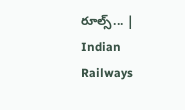రూల్స్... | Indian Railways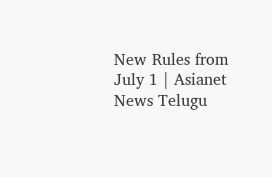New Rules from July 1 | Asianet News Telugu